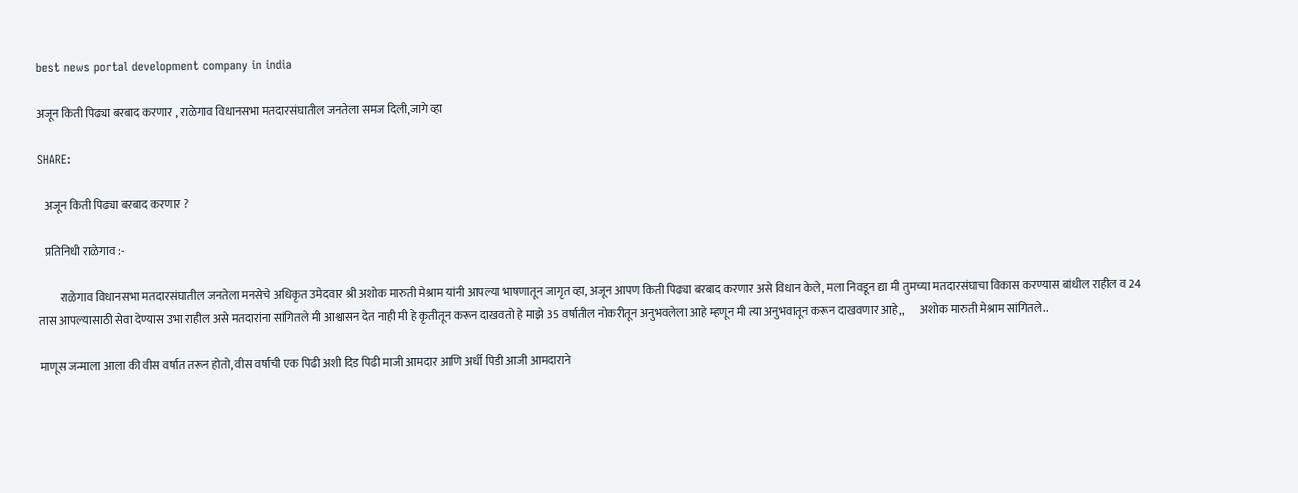best news portal development company in india

अजून किती पिढ्या बरबाद करणार , राळेगाव विधानसभा मतदारसंघातील जनतेला समज दिली,जागे व्हा

SHARE:

   अजून किती पिढ्या बरबाद करणार ?

   प्रतिनिधी राळेगाव :-

         राळेगाव विधानसभा मतदारसंघातील जनतेला मनसेचे अधिकृत उमेदवार श्री अशोक मारुती मेश्राम यांनी आपल्या भाषणातून जागृत व्हा, अजून आपण किती पिढ्या बरबाद करणार असे विधान केले, मला निवडून द्या मी तुमच्या मतदारसंघाचा विकास करण्यास बांधील राहील व 24 तास आपल्यासाठी सेवा देण्यास उभा राहील असे मतदारांना सांगितले मी आश्वासन देत नाही मी हे कृतीतून करून दाखवतो हे माझे 35 वर्षातील नोकरीतून अनुभवलेला आहे म्हणून मी त्या अनुभवातून करून दाखवणार आहे,,       अशोक मारुती मेश्राम सांगितले..

माणूस जन्माला आला की वीस वर्षात तरून होतो, वीस वर्षाची एक पिढी अशी दिड पिढी माजी आमदार आणि अर्धी पिडी आजी आमदाराने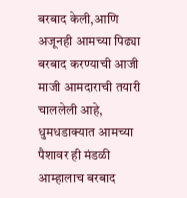बरबाद केली,आणि अजूनही आमच्या पिढ्या बरबाद करण्याची आजी माजी आमदाराची तयारी चाललेली आहे, धुमधडाक्यात आमच्या पैशावर ही मंडळी आम्हालाच बरबाद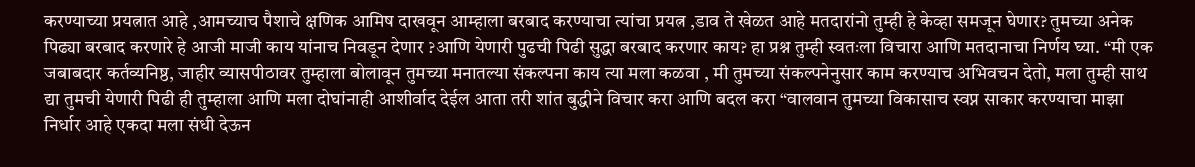करण्याच्या प्रयत्नात आहे ,आमच्याच पैशाचे क्षणिक आमिष दाखवून आम्हाला बरबाद करण्याचा त्यांचा प्रयत्न ,डाव ते खेळत आहे मतदारांनो तुम्ही हे केव्हा समजून घेणार? तुमच्या अनेक पिढ्या बरबाद करणारे हे आजी माजी काय यांनाच निवडून देणार ?आणि येणारी पुढची पिढी सुद्धा बरबाद करणार काय? हा प्रश्न तुम्ही स्वतःला विचारा आणि मतदानाचा निर्णय घ्या. “मी एक जबाबदार कर्तव्यनिष्ठ, जाहीर व्यासपीठावर तुम्हाला बोलावून तुमच्या मनातल्या संकल्पना काय त्या मला कळवा , मी तुमच्या संकल्पनेनुसार काम करण्याच अभिवचन देतो, मला तुम्ही साथ द्या तुमची येणारी पिढी ही तुम्हाला आणि मला दोघांनाही आशीर्वाद देईल आता तरी शांत बुद्धीने विचार करा आणि बदल करा “वालवान तुमच्या विकासाच स्वप्न साकार करण्याचा माझा निर्धार आहे एकदा मला संधी देऊन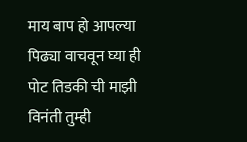माय बाप हो आपल्या पिढ्या वाचवून घ्या ही पोट तिडकी ची माझी विनंती तुम्ही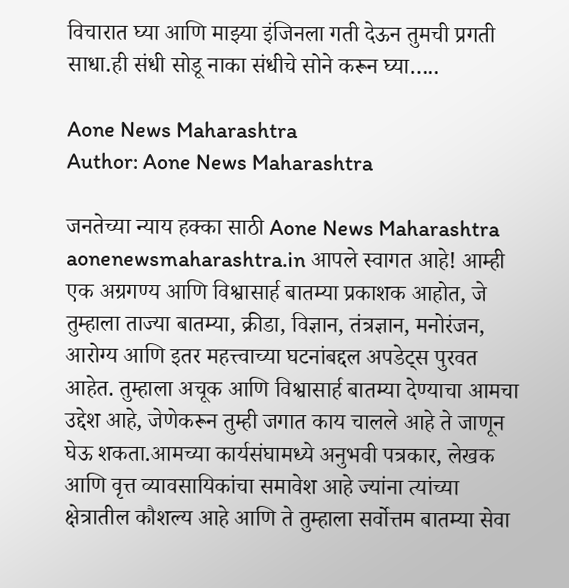विचारात घ्या आणि माझ्या इंजिनला गती देऊन तुमची प्रगती साधा.ही संधी सोडू नाका संधीचे सोने करून घ्या…..

Aone News Maharashtra
Author: Aone News Maharashtra

जनतेच्या न्याय हक्का साठी Aone News Maharashtra aonenewsmaharashtra.in आपले स्वागत आहे! आम्ही एक अग्रगण्य आणि विश्वासार्ह बातम्या प्रकाशक आहोत, जे तुम्हाला ताज्या बातम्या, क्रीडा, विज्ञान, तंत्रज्ञान, मनोरंजन, आरोग्य आणि इतर महत्त्वाच्या घटनांबद्दल अपडेट्स पुरवत आहेत. तुम्हाला अचूक आणि विश्वासार्ह बातम्या देण्याचा आमचा उद्देश आहे, जेणेकरून तुम्ही जगात काय चालले आहे ते जाणून घेऊ शकता.आमच्या कार्यसंघामध्ये अनुभवी पत्रकार, लेखक आणि वृत्त व्यावसायिकांचा समावेश आहे ज्यांना त्यांच्या क्षेत्रातील कौशल्य आहे आणि ते तुम्हाला सर्वोत्तम बातम्या सेवा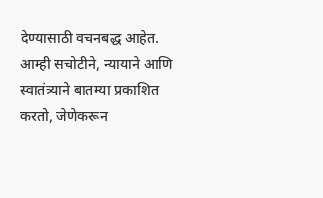देण्यासाठी वचनबद्ध आहेत. आम्ही सचोटीने, न्यायाने आणि स्वातंत्र्याने बातम्या प्रकाशित करतो, जेणेकरून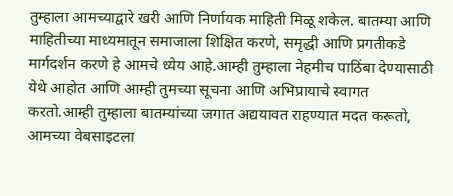तुम्हाला आमच्याद्वारे खरी आणि निर्णायक माहिती मिळू शकेल. बातम्या आणि माहितीच्या माध्यमातून समाजाला शिक्षित करणे, समृद्धी आणि प्रगतीकडे मार्गदर्शन करणे हे आमचे ध्येय आहे.आम्ही तुम्हाला नेहमीच पाठिंबा देण्यासाठी येथे आहोत आणि आम्ही तुमच्या सूचना आणि अभिप्रायाचे स्वागत करतो.आम्ही तुम्हाला बातम्यांच्या जगात अद्ययावत राहण्यात मदत करूतो, आमच्या वेबसाइटला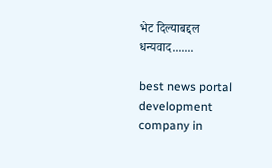भेट दिल्याबद्दल धन्यवाद.......

best news portal development company in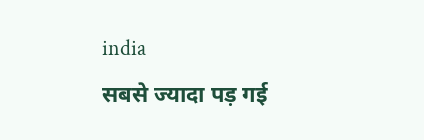india
सबसे ज्यादा पड़ गई